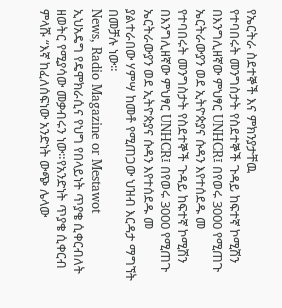የኤርትራ ስደተኞች እና ምክንያታቸዉ
የተባበሩት መንግስታት የስደተኞች ጉዳይ ከፍተኛ ኮሚሽን በእንግሊዘኛው ምህፃር UNHCR፤ በየወሩ 3000 የሚጠጉ ኤርትራውያን ወደ ኢትዮጵያና ሱዳን እየተሰደዱ መ
የተባበሩት መንግስታት የስደተኞች ጉዳይ ከፍተኛ ኮሚሽን በእንግሊዘኛው ምህፃር UNHCR፤ በየወሩ 3000 የሚጠጉ ኤርትራውያን ወደ ኢትዮጵያና ሱዳን እየተሰደዱ መ
ያልተራበው ሃምሣ ከመቶ የሚጠጋው ህዝብ እርዳታ ማግኘት በመቻሉ ነው።
News, Radio Magazine or Mestawot
ኢህአዴግ የዴሞክራሲና የህግ የበላይነት ጥያቄ ሲቀርብለት ዘወትር የሚያሳው መቃብሩን ነው።የአንድነት ጥያቄ ሲቀርብ ምላሹ “እኛ ከፈለሰፍነው አንድነት ውጭ ሌላው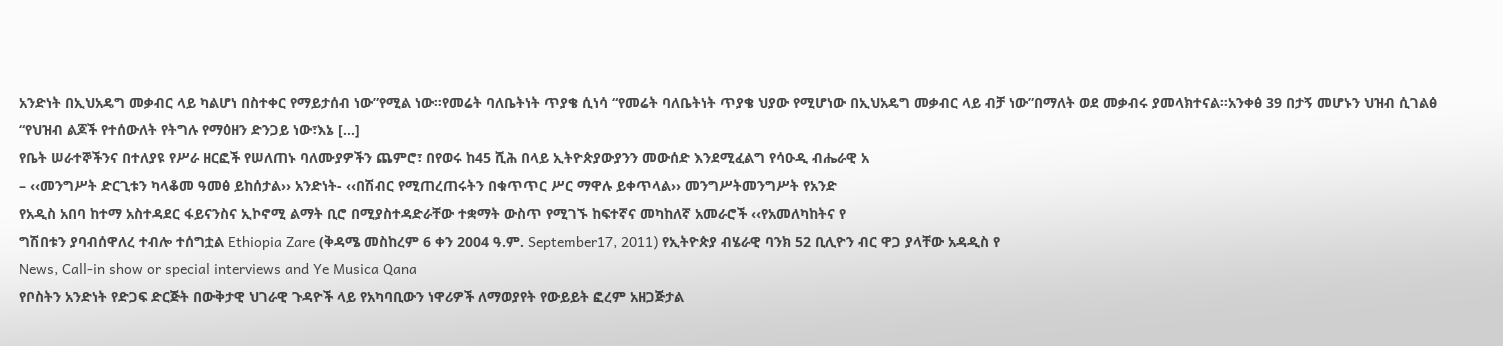አንድነት በኢህአዴግ መቃብር ላይ ካልሆነ በስተቀር የማይታሰብ ነው”የሚል ነው።የመሬት ባለቤትነት ጥያቄ ሲነሳ “የመሬት ባለቤትነት ጥያቄ ህያው የሚሆነው በኢህአዴግ መቃብር ላይ ብቻ ነው”በማለት ወደ መቃብሩ ያመላክተናል።አንቀፅ 39 በታኝ መሆኑን ህዝብ ሲገልፅ “የህዝብ ልጆች የተሰውለት የትግሉ የማዕዘን ድንጋይ ነው፣እኔ […]
የቤት ሠራተኞችንና በተለያዩ የሥራ ዘርፎች የሠለጠኑ ባለሙያዎችን ጨምሮ፣ በየወሩ ከ45 ሺሕ በላይ ኢትዮጵያውያንን መውሰድ እንደሚፈልግ የሳዑዲ ብሔራዊ አ
– ‹‹መንግሥት ድርጊቱን ካላቆመ ዓመፅ ይከሰታል›› አንድነት- ‹‹በሽብር የሚጠረጠሩትን በቁጥጥር ሥር ማዋሉ ይቀጥላል›› መንግሥትመንግሥት የአንድ
የአዲስ አበባ ከተማ አስተዳደር ፋይናንስና ኢኮኖሚ ልማት ቢሮ በሚያስተዳድራቸው ተቋማት ውስጥ የሚገኙ ከፍተኛና መካከለኛ አመራሮች ‹‹የአመለካከትና የ
ግሽበቱን ያባብሰዋለረ ተብሎ ተሰግቷል Ethiopia Zare (ቅዳሜ መስከረም 6 ቀን 2004 ዓ.ም. September17, 2011) የኢትዮጵያ ብሄራዊ ባንክ 52 ቢሊዮን ብር ዋጋ ያላቸው አዳዲስ የ
News, Call-in show or special interviews and Ye Musica Qana
የቦስትን አንድነት የድጋፍ ድርጅት በውቅታዊ ህገራዊ ጉዳዮች ላይ የአካባቢውን ነዋሪዎች ለማወያየት የውይይት ፎረም አዘጋጅታል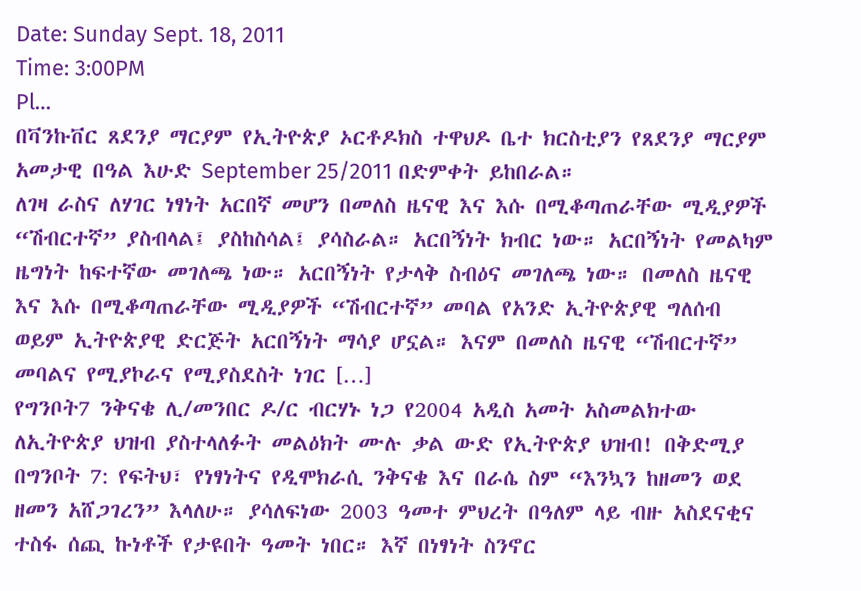Date: Sunday Sept. 18, 2011
Time: 3:00PM
Pl…
በቫንኩቨር ጸደንያ ማርያም የኢትዮጵያ ኦርቶዶክስ ተዋህዶ ቤተ ክርስቲያን የጸደንያ ማርያም አመታዊ በዓል እሁድ September 25/2011 በድምቀት ይከበራል።
ለገዛ ራስና ለሃገር ነፃነት አርበኛ መሆን በመለስ ዜናዊ እና እሱ በሚቆጣጠራቸው ሚዲያዎች “ሽብርተኛ” ያስብላል፤ ያስከስሳል፤ ያሳስራል። አርበኝነት ክብር ነው። አርበኝነት የመልካም ዜግነት ከፍተኛው መገለጫ ነው። አርበኝነት የታላቅ ስብዕና መገለጫ ነው። በመለስ ዜናዊ እና እሱ በሚቆጣጠራቸው ሚዲያዎች “ሽብርተኛ” መባል የአንድ ኢትዮጵያዊ ግለሰብ ወይም ኢትዮጵያዊ ድርጅት አርበኝነት ማሳያ ሆኗል። እናም በመለስ ዜናዊ “ሽብርተኛ” መባልና የሚያኮራና የሚያስደስት ነገር […]
የግንቦት7 ንቅናቄ ሊ/መንበር ዶ/ር ብርሃኑ ነጋ የ2004 አዲስ አመት አስመልክተው ለኢትዮጵያ ህዝብ ያስተላለፉት መልዕክት ሙሉ ቃል ውድ የኢትዮጵያ ህዝብ! በቅድሚያ በግንቦት 7: የፍትህ፣ የነፃነትና የዲሞክራሲ ንቅናቄ እና በራሴ ስም “እንኳን ከዘመን ወደ ዘመን አሸጋገረን” እላለሁ። ያሳለፍነው 2003 ዓመተ ምህረት በዓለም ላይ ብዙ አስደናቂና ተስፋ ሰጪ ኩነቶች የታዩበት ዓመት ነበር። እኛ በነፃነት ስንኖር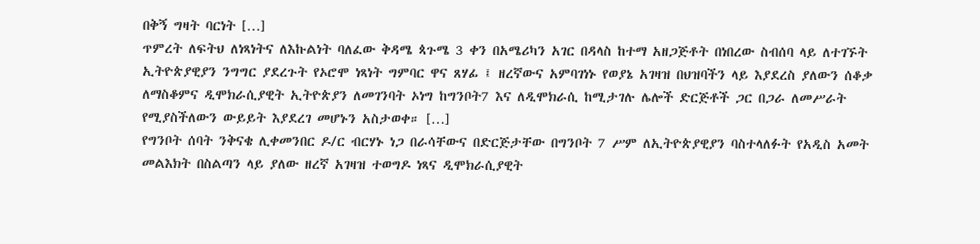በቅኝ ግዛት ባርነት […]
ጥምረት ለፍትህ ለነጻነትና ለእኩልነት ባለፈው ቅዳሜ ጳጉሜ 3 ቀን በአሜሪካን አገር በዳላስ ከተማ አዘጋጅቶት በነበረው ስብሰባ ላይ ለተገኙት ኢትዮጵያዊያን ንግግር ያደረጉት የኦሮሞ ነጻነት ግምባር ዋና ጸሃፊ ፤ ዘረኛውና አምባገነኑ የወያኔ አገዛዝ በህዝባችን ላይ እያደረስ ያለውን ሰቆቃ ለማስቆምና ዲሞክራሲያዊት ኢትዮጵያን ለመገንባት ኦነግ ከግንቦት7 እና ለዲሞክራሲ ከሚታገሉ ሌሎች ድርጅቶች ጋር በጋራ ለመሥራት የሚያስችለውን ውይይት እያደረገ መሆኑን አስታወቀ። […]
የግንቦት ሰባት ንቅናቄ ሊቀመንበር ዶ/ር ብርሃኑ ነጋ በራሳቸውና በድርጅታቸው በግንቦት 7 ሥም ለኢትዮጵያዊያን ባስተላለፉት የአዲስ አመት መልእክት በስልጣን ላይ ያለው ዘረኛ አገዛዝ ተወግዶ ነጻና ዲሞክራሲያዊት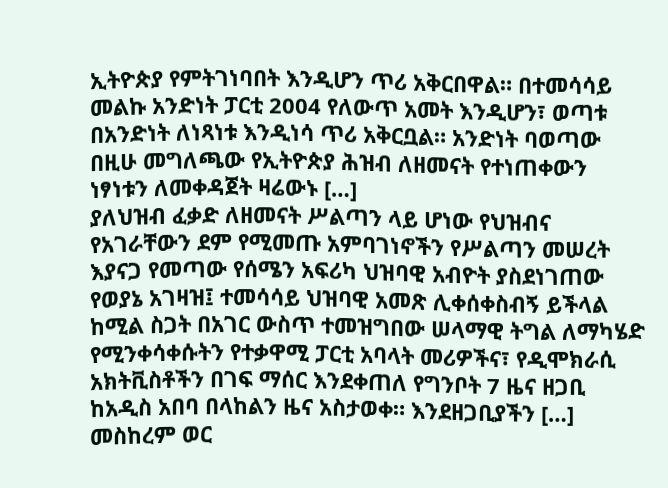ኢትዮጵያ የምትገነባበት እንዲሆን ጥሪ አቅርበዋል። በተመሳሳይ መልኩ አንድነት ፓርቲ 2004 የለውጥ አመት እንዲሆን፣ ወጣቱ በአንድነት ለነጻነቱ እንዲነሳ ጥሪ አቅርቧል። አንድነት ባወጣው በዚሁ መግለጫው የኢትዮጵያ ሕዝብ ለዘመናት የተነጠቀውን ነፃነቱን ለመቀዳጀት ዛሬውኑ […]
ያለህዝብ ፈቃድ ለዘመናት ሥልጣን ላይ ሆነው የህዝብና የአገራቸውን ደም የሚመጡ አምባገነኖችን የሥልጣን መሠረት እያናጋ የመጣው የሰሜን አፍሪካ ህዝባዊ አብዮት ያስደነገጠው የወያኔ አገዛዝ፤ ተመሳሳይ ህዝባዊ አመጽ ሊቀሰቀስብኝ ይችላል ከሚል ስጋት በአገር ውስጥ ተመዝግበው ሠላማዊ ትግል ለማካሄድ የሚንቀሳቀሱትን የተቃዋሚ ፓርቲ አባላት መሪዎችና፣ የዲሞክራሲ አክትቪስቶችን በገፍ ማሰር እንደቀጠለ የግንቦት 7 ዜና ዘጋቢ ከአዲስ አበባ በላከልን ዜና አስታወቀ። እንደዘጋቢያችን […]
መስከረም ወር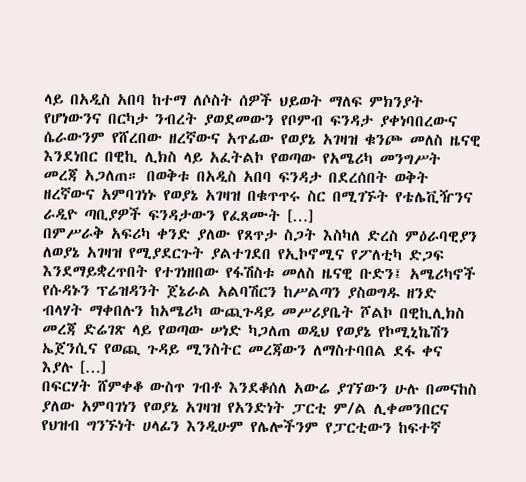ላይ በአዲስ አበባ ከተማ ለሶስት ሰዎች ህይወት ማለፍ ምክንያት የሆነውንና በርካታ ንብረት ያወደመውን የቦምብ ፍንዳታ ያቀነባበረውና ሴራውንም የሸረበው ዘረኛውና አጥፊው የወያኔ አገዛዝ ቁንጮ መለስ ዜናዊ እንደነበር በዊኪ ሊክስ ላይ አፈትልኮ የወጣው የአሜሪካ መንግሥት መረጃ አጋለጠ። በወቅቱ በአዲስ አበባ ፍንዳታ በደረሰበት ወቅት ዘረኛውና አምባገነኑ የወያኔ አገዛዝ በቁጥጥሩ ስር በሚገኙት የቴሌቪዥንና ራዲዮ ጣቢያዎች ፍንዳታውን የፈጸሙት […]
በምሥራቅ አፍሪካ ቀንድ ያለው የጸጥታ ስጋት እስካለ ድረስ ምዕራባዊያን ለወያኔ አገዛዝ የሚያደርጉት ያልተገደበ የኢኮኖሚና የፖለቲካ ድጋፍ እንደማይቋረጥበት የተገነዘበው የፋሽስቱ መለስ ዜናዊ ቡድን፤ አሜሪካኖች የሱዳኑን ፕሬዝዳንት ጀኔራል አልባሽርን ከሥልጣን ያስወግዱ ዘንድ ብላሃት ማቀበሉን ከአሜሪካ ውጪጉዳይ መሥሪያቤት ሾልኮ በዊኪሊክስ መረጃ ድሬገጽ ላይ የወጣው ሠነድ ካጋለጠ ወዲህ የወያኔ የኮሚኒኬሽን ኤጀንሲና የወጪ ጉዳይ ሚንስትር መረጃውን ለማስተባበል ደፋ ቀና እያሉ […]
በፍርሃት ሸምቀቆ ውስጥ ገብቶ እንደቆሰለ አውሬ ያገኘውን ሁሉ በመናከስ ያለው አምባገነን የወያኔ አገዛዝ የአንድነት ፓርቲ ም/ል ሊቀመንበርና የህዝብ ግንኙነት ሀላፊን እንዲሁም የሌሎችንም የፓርቲውን ከፍተኛ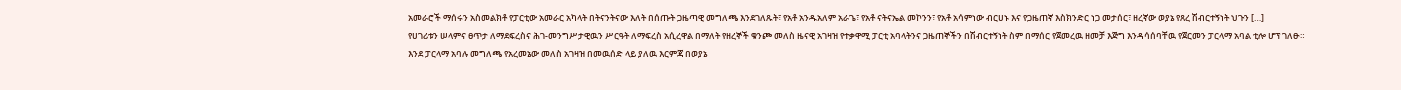አመራሮች ማሰሩን አስመልክቶ የፓርቲው አመራር አካላት በትናንትናው እለት በሰጡት ጋዜጣዊ መግለጫ እንደገለጹት፣ የአቶ አንዱአለም አራጌ፣ የአቶ ናትናኤል መኮንን፣ የአቶ አሳምነው ብርሀኑ እና የጋዜጠኛ እስክንድር ነጋ መታሰር፣ ዘረኛው ወያኔ የጸረ ሽብርተኝነት ህጉን […]
የሀገሪቱን ሠላምና ፀጥታ ለማደፍረስና ሕገ-መንግሥታዊዉን ሥርዓት ለማፍረስ አሲረዋል በማለት የዘረኞች ቁንጮ መለስ ዜናዊ አገዛዝ የተቃዋሚ ፓርቲ አባላትንና ጋዜጠኞችን በሽብርተኝነት ስም በማሰር የጀመረዉ ዘመቻ እጅግ እንዳሳሰባቸዉ የጀርመን ፓርላማ አባል ቲሎ ሆፕ ገለፁ። እንደ ፓርላማ አባሉ መግለጫ የአረመኔው መለስ አገዛዝ በመዉሰድ ላይ ያለዉ እርምጃ በወያኔ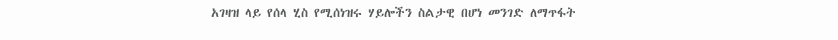አገዛዝ ላይ የሰላ ሂስ የሚሰነዝሩ ሃይሎችን ስልታዊ በሆነ መንገድ ለማጥፋት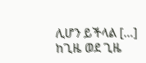ሊሆን ይችላል […]
ከጊዜ ወደ ጊዜ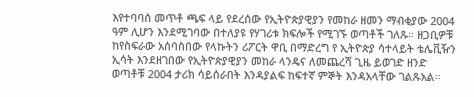እየተባባሰ መጥቶ ጫፍ ላይ የደረሰው የኢትዮጵያዊያን የመከራ ዘመን ማብቂያው 2004 ዓም ሊሆን እንደሚገባው በተለያዩ የሃገሪቱ ክፍሎች የሚገኙ ወጣቶች ገለጹ። ዘጋቢዎቹ ከየስፍራው አሰባስበው የላኩትን ሪፖርት ዋቢ በማድረግ የ ኢትዮጵያ ሳተላይት ቴሌቪዥን ኢሳት እንደዘገበው የኢትዮጵያዊያን መከራ ላንዴና ለመጨረሻ ጊዜ ይወገድ ዘንድ ወጣቶቹ 2004 ታሪክ ሳይሰራበት እንዳያልፍ ከፍተኛ ምኞት እንዳአላቸው ገልጹአል።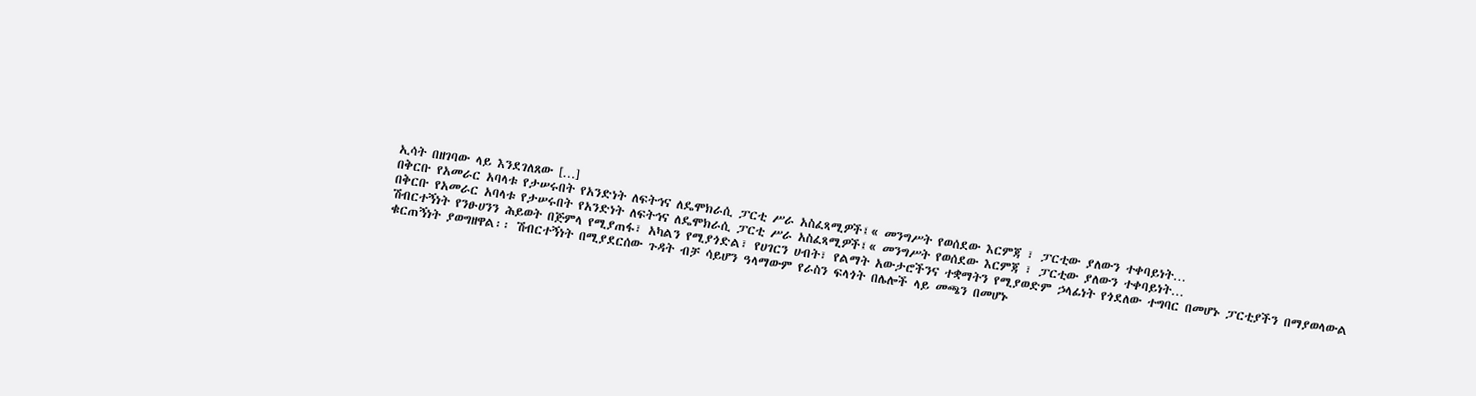ኢሳት በዘገባው ላይ እንደገለጸው […]
በቅርቡ የአመራር አባላቱ የታሠሩበት የአንድነት ለፍትኅና ለዴሞክራሲ ፓርቲ ሥራ አስፈጻሚዎች፤« መንግሥት የወሰደው እርምጃ ፣ ፓርቲው ያለውን ተቀባይነት…
በቅርቡ የአመራር አባላቱ የታሠሩበት የአንድነት ለፍትኅና ለዴሞክራሲ ፓርቲ ሥራ አስፈጻሚዎች፤« መንግሥት የወሰደው እርምጃ ፣ ፓርቲው ያለውን ተቀባይነት…
ሽብርተኝነት የንፁሀንን ሕይወት በጅምላ የሚያጠፋ፣ አካልን የሚያጎድል፣ የሀገርን ሀብት፣ የልማት አውታሮችንና ተቋማትን የሚያወድም ኃላፊነት የጎደለው ተግባር በመሆኑ ፓርቲያችን በማያወላውል ቁርጠኝነት ያወግዘዋል፡፡ ሽብርተኝነት በሚያደርሰው ጉዳት ብቻ ሳይሆን ዓላማውም የራስን ፍላጎት በሌሎች ላይ መጫን በመሆኑ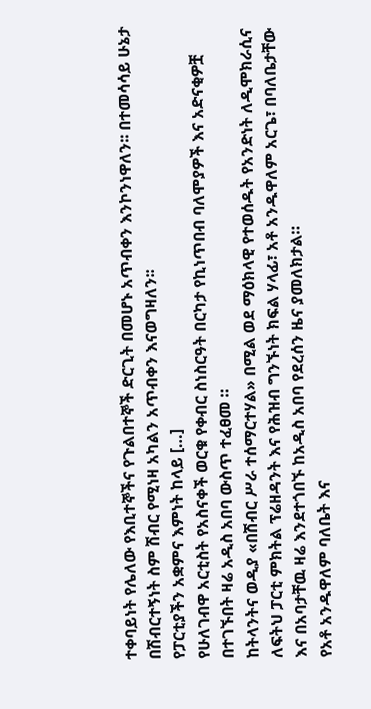ተቀባይነት የሌለው የእቢተኞችና የጉልበተኞች ድርጊት በመሆኑ አጥብቀን እንኮንነዋለን፡፡ በተመሳሳይ ሁኔታ በሽብርተኝነት ስም ሽብር የሚነዛ አካልን አጥብቀን እናወግዛለን፡፡
የፓርቲያችን አቋምና እምነት ከላይ […]
የሁለገብዋ አርቲስት የአስናቀች ወርቁ የቀብር ስነስርዓት በርካታ የኪነጥበብ ባለሞያዎች እና አድናቂዎቿ በተገኙበት ዛሬ አዲስ አበባ ውስጥ ተፈፀመ ።
ከትላንትና ወዲያ «በሽብር ሥራ ተሰማርተሃል» በሚል ወደ ማዕክላዊ የተወሰዱት የአንድነት ለዲሞክራሲና ለፍትህ ፓርቲ ምክትል ፕሬዘዳንት እና የሕዝብ ግንኙነት ክፍል ሃላፊ፣ አቶ አንዱዋለም አርጌ፣ በባለቤታቸው እና በአባታቸዉ ዛሬ እንደተጎበኙ ከአዲስ አበባ የደረሰን ዜና ያመለክታል።
የአቶ አንዱዋለም ባለቤት እና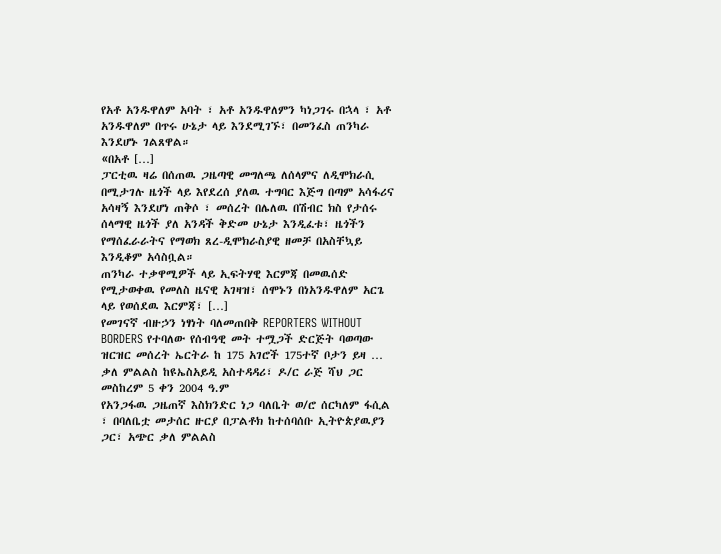የአቶ አንዱዋለም አባት ፣ አቶ አንዱዋለምን ካነጋገሩ በኋላ ፣ አቶ አንዱዋለም በጥሩ ሁኔታ ላይ እንደሚገኙ፣ በመንፈስ ጠንካራ እንደሆኑ ገልጸዋል።
«በአቶ […]
ፓርቲዉ ዛሬ በሰጠዉ ጋዜጣዊ መግለጫ ለሰላምና ለዲሞክራሲ በሚታገሉ ዜጎች ላይ እየደረሰ ያለዉ ተግባር እጅግ በጣም አሳፋሪና አሳዛኝ እንደሆነ ጠቅሶ ፣ መሰረት በሌለዉ በሽብር ክስ የታሰሩ ሰላማዊ ዜጎች ያለ አንዳች ቅድመ ሁኔታ እንዲፈቱ፣ ዜጎችን የማሰፈራራትና የማወክ ጸረ-ዲሞክራስያዊ ዘመቻ በአስቸኳይ እንዲቆም አሳስቧል።
ጠንካራ ተቃዋሚዎች ላይ ኢፍትሃዊ እርምጃ በመዉሰድ የሚታወቀዉ የመለስ ዜናዊ አገዛዝ፣ ሰሞኑን በነአንዱዋለም አርጌ ላይ የወሰደዉ እርምጃ፣ […]
የመገናኛ ብዙኃን ነፃነት ባለመጠበቅ REPORTERS WITHOUT BORDERS የተባለው የሰብዓዊ መት ተሟጋች ድርጅት ባወጣው ዝርዝር መሰረት ኤርትራ ከ 175 አገሮች 175ተኛ ቦታን ይዛ …
ቃለ ምልልስ ከዩኤስአይዲ አስተዳዳሪ፣ ዶ/ር ራጅ ሻህ ጋር
መስከረም 5 ቀን 2004 ዓ.ም
የአንጋፋዉ ጋዜጠኛ እስክንድር ነጋ ባለቤት ወ/ሮ ሰርካለም ፋሲል ፣ በባለቤቷ መታሰር ዙርያ በፓልቶክ ከተሰባሰቡ ኢትዮጵያዉያን ጋር፣ አጭር ቃለ ምልልስ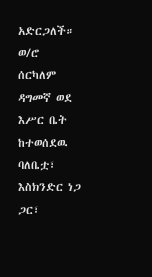አድርጋለች። ወ/ሮ ሰርካለም ዳግመኛ ወደ እሥር ቤት ከተወሰደዉ ባለቤቷ፣ እስክንድር ነጋ ጋር፣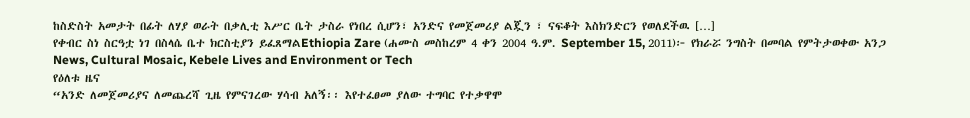ከስድስት አመታት በፊት ለሃያ ወራት በቃሊቲ እሥር ቤት ታስራ የነበረ ሲሆን፣ አንድና የመጀመሪያ ልጇን ፣ ናፍቆት እስክንድርን የወለደችዉ […]
የቀብር ስነ ስርዓቷ ነገ በስላሴ ቤተ ክርስቲያን ይፈጸማልEthiopia Zare (ሐሙስ መስከረም 4 ቀን 2004 ዓ.ም. September 15, 2011)፦ የክራሯ ንግስት በመባል የምትታወቀው አንጋ
News, Cultural Mosaic, Kebele Lives and Environment or Tech
የዕለቱ ዜና
“አንድ ለመጀመሪያና ለመጨረሻ ጊዜ የምናገረው ሃሳብ አለኝ፡፡ እየተፈፀመ ያለው ተግባር የተቃዋሞ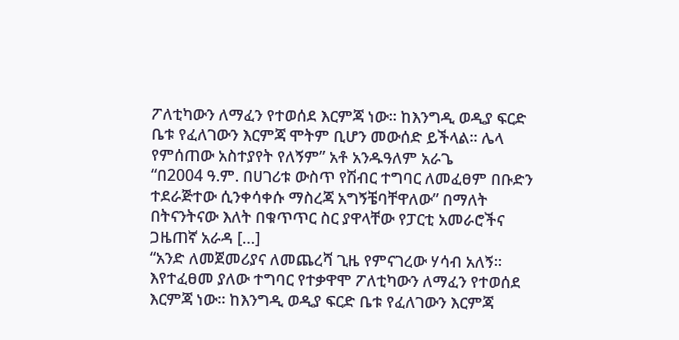ፖለቲካውን ለማፈን የተወሰደ እርምጃ ነው፡፡ ከእንግዲ ወዲያ ፍርድ ቤቱ የፈለገውን እርምጃ ሞትም ቢሆን መውሰድ ይችላል፡፡ ሌላ የምሰጠው አስተያየት የለኝም” አቶ አንዱዓለም አራጌ
“በ2004 ዓ.ም. በሀገሪቱ ውስጥ የሽብር ተግባር ለመፈፀም በቡድን ተደራጅተው ሲንቀሳቀሱ ማስረጃ አግኝቼባቸዋለው” በማለት በትናንትናው እለት በቁጥጥር ስር ያዋላቸው የፓርቲ አመራሮችና ጋዜጠኛ አራዳ […]
“አንድ ለመጀመሪያና ለመጨረሻ ጊዜ የምናገረው ሃሳብ አለኝ፡፡ እየተፈፀመ ያለው ተግባር የተቃዋሞ ፖለቲካውን ለማፈን የተወሰደ እርምጃ ነው፡፡ ከእንግዲ ወዲያ ፍርድ ቤቱ የፈለገውን እርምጃ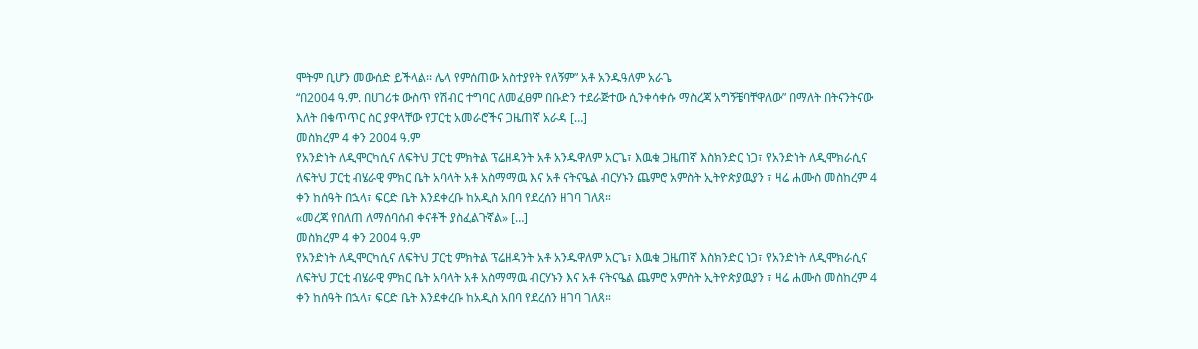ሞትም ቢሆን መውሰድ ይችላል፡፡ ሌላ የምሰጠው አስተያየት የለኝም” አቶ አንዱዓለም አራጌ
“በ2004 ዓ.ም. በሀገሪቱ ውስጥ የሽብር ተግባር ለመፈፀም በቡድን ተደራጅተው ሲንቀሳቀሱ ማስረጃ አግኝቼባቸዋለው” በማለት በትናንትናው እለት በቁጥጥር ስር ያዋላቸው የፓርቲ አመራሮችና ጋዜጠኛ አራዳ […]
መስክረም 4 ቀን 2004 ዓ.ም
የአንድነት ለዲሞርካሲና ለፍትህ ፓርቲ ምክትል ፕሬዘዳንት አቶ አንዱዋለም አርጌ፣ እዉቁ ጋዜጠኛ እስክንድር ነጋ፣ የአንድነት ለዲሞክራሲና ለፍትህ ፓርቲ ብሄራዊ ምክር ቤት አባላት አቶ አስማማዉ እና አቶ ናትናዔል ብርሃኑን ጨምሮ አምስት ኢትዮጵያዉያን ፣ ዛሬ ሐሙስ መስከረም 4 ቀን ከሰዓት በኋላ፣ ፍርድ ቤት እንደቀረቡ ከአዲስ አበባ የደረሰን ዘገባ ገለጸ።
«መረጃ የበለጠ ለማሰባሰብ ቀናቶች ያስፈልጉኛል» […]
መስክረም 4 ቀን 2004 ዓ.ም
የአንድነት ለዲሞርካሲና ለፍትህ ፓርቲ ምክትል ፕሬዘዳንት አቶ አንዱዋለም አርጌ፣ እዉቁ ጋዜጠኛ እስክንድር ነጋ፣ የአንድነት ለዲሞክራሲና ለፍትህ ፓርቲ ብሄራዊ ምክር ቤት አባላት አቶ አስማማዉ ብርሃኑን እና አቶ ናትናዔል ጨምሮ አምስት ኢትዮጵያዉያን ፣ ዛሬ ሐሙስ መስከረም 4 ቀን ከሰዓት በኋላ፣ ፍርድ ቤት እንደቀረቡ ከአዲስ አበባ የደረሰን ዘገባ ገለጸ።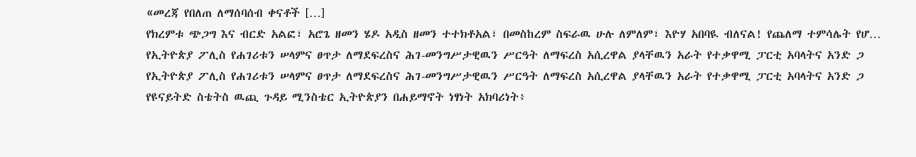«መረጃ የበለጠ ለማሰባሰብ ቀናቶች […]
የክረምቱ ጭጋግ እና ብርድ አልፎ፣ አሮጌ ዘመን ሄዶ አዲስ ዘመን ተተክቶአል፣ በመስከረም ስፍራዉ ሁሉ ለምለም፣ እዮሃ አበባዪ ብለናል! የጨለማ ተምሳሌት የሆ…
የኢትዮጵያ ፖሊስ የሐገሪቱን ሠላምና ፀጥታ ለማደፍረስና ሕገ-መንግሥታዊዉን ሥርዓት ለማፍረስ አሲረዋል ያላቸዉን አራት የተቃዋሚ ፓርቲ አባላትና አንድ ጋ
የኢትዮጵያ ፖሊስ የሐገሪቱን ሠላምና ፀጥታ ለማደፍረስና ሕገ-መንግሥታዊዉን ሥርዓት ለማፍረስ አሲረዋል ያላቸዉን አራት የተቃዋሚ ፓርቲ አባላትና አንድ ጋ
የዩናይትድ ስቴትስ ዉጪ ጉዳይ ሚንስቴር ኢትዮጵያን በሐይማኖት ነፃነት አክባሪነት፥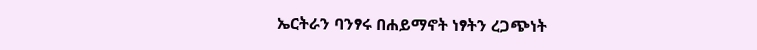ኤርትራን ባንፃሩ በሐይማኖት ነፃትን ረጋጭነት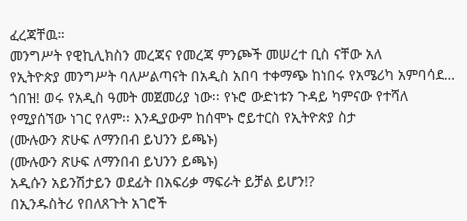ፈረጃቸዉ።
መንግሥት የዊኪሊክስን መረጃና የመረጃ ምንጮች መሠረተ ቢስ ናቸው አለ
የኢትዮጵያ መንግሥት ባለሥልጣናት በአዲስ አበባ ተቀማጭ ከነበሩ የአሜሪካ አምባሳደ…
ጎበዝ! ወሩ የአዲስ ዓመት መጀመሪያ ነው፡፡ የኑሮ ውድነቱን ጉዳይ ካምናው የተሻለ የሚያሰኘው ነገር የለም፡፡ እንዲያውም ከሰሞኑ ሮይተርስ የኢትዮጵያ ስታ
(ሙሉውን ጽሁፍ ለማንበብ ይህንን ይጫኑ)
(ሙሉውን ጽሁፍ ለማንበብ ይህንን ይጫኑ)
አዲሱን አይንሽታይን ወደፊት በአፍሪቃ ማፍራት ይቻል ይሆን!?
በኢንዱስትሪ የበለጸጉት አገሮች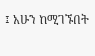፤ አሁን ከሚገኙበት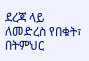ደረጃ ላይ ለመድረስ የበቁት፣ በትምህር